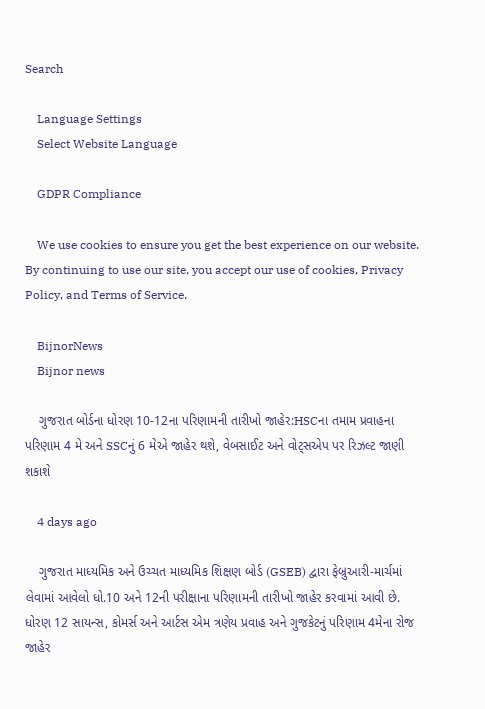Search

    Language Settings
    Select Website Language

    GDPR Compliance

    We use cookies to ensure you get the best experience on our website. By continuing to use our site, you accept our use of cookies, Privacy Policy, and Terms of Service.

    BijnorNews
    Bijnor news

    ગુજરાત બોર્ડના ધોરણ 10-12ના પરિણામની તારીખો જાહેર:HSCના તમામ પ્રવાહના પરિણામ 4 મે અને SSCનું 6 મેએ જાહેર થશે, વેબસાઈટ અને વોટ્સએપ પર રિઝલ્ટ જાણી શકાશે

    4 days ago

    ગુજરાત માધ્યમિક અને ઉચ્ચત માધ્યમિક શિક્ષણ બોર્ડ (GSEB) દ્વારા ફેબ્રુઆરી-માર્ચમાં લેવામાં આવેલો ધો.10 અને 12ની પરીક્ષાના પરિણામની તારીખો જાહેર કરવામાં આવી છે. ધોરણ 12 સાયન્સ, કોમર્સ અને આર્ટસ એમ ત્રણેય પ્રવાહ અને ગુજકેટનું પરિણામ 4મેના રોજ જાહેર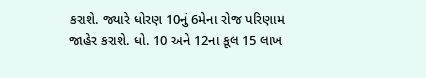કરાશે. જ્યારે ધોરણ 10નું 6મેના રોજ પરિણામ જાહેર કરાશે. ધો. 10 અને 12ના કૂલ 15 લાખ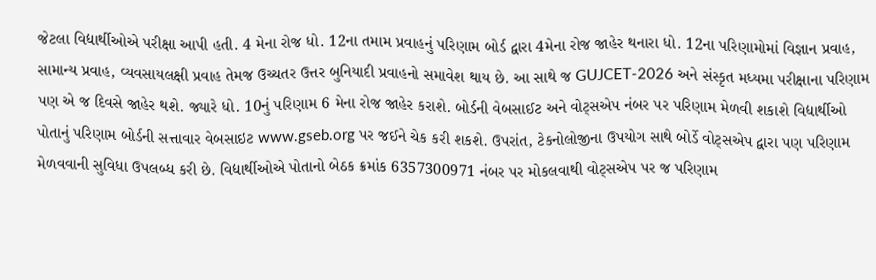જેટલા વિદ્યાર્થીઓએ પરીક્ષા આપી હતી. 4 મેના રોજ ધો. 12ના તમામ પ્રવાહનું પરિણામ બોર્ડ દ્વારા 4મેના રોજ જાહેર થનારા ધો. 12ના પરિણામોમાં વિજ્ઞાન પ્રવાહ, સામાન્ય પ્રવાહ, વ્યવસાયલક્ષી પ્રવાહ તેમજ ઉચ્ચતર ઉત્તર બુનિયાદી પ્રવાહનો સમાવેશ થાય છે. આ સાથે જ GUJCET-2026 અને સંસ્કૃત મધ્યમા પરીક્ષાના પરિણામ પણ એ જ દિવસે જાહેર થશે. જ્યારે ધો. 10નું પરિણામ 6 મેના રોજ જાહેર કરાશે. બોર્ડની વેબસાઈટ અને વોટ્સએપ નંબર પર પરિણામ મેળવી શકાશે વિદ્યાર્થીઓ પોતાનું પરિણામ બોર્ડની સત્તાવાર વેબસાઇટ www.gseb.org પર જઈને ચેક કરી શકશે. ઉપરાંત, ટેકનોલોજીના ઉપયોગ સાથે બોર્ડે વોટ્સએપ દ્વારા પણ પરિણામ મેળવવાની સુવિધા ઉપલબ્ધ કરી છે. વિદ્યાર્થીઓએ પોતાનો બેઠક ક્રમાંક 6357300971 નંબર પર મોકલવાથી વોટ્સએપ પર જ પરિણામ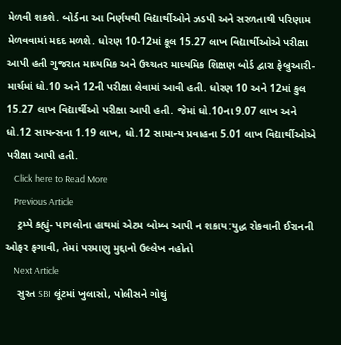મેળવી શકશે. બોર્ડના આ નિર્ણયથી વિદ્યાર્થીઓને ઝડપી અને સરળતાથી પરિણામ મેળવવામાં મદદ મળશે. ધોરણ 10-12માં કૂલ 15.27 લાખ વિદ્યાર્થીઓએ પરીક્ષા આપી હતી ગુજરાત માધ્યમિક અને ઉચ્ચતર માધ્યમિક શિક્ષણ બોર્ડ દ્વારા ફેબ્રુઆરી-માર્ચમાં ધો.10 અને 12ની પરીક્ષા લેવામાં આવી હતી. ધોરણ 10 અને 12માં કુલ 15.27 લાખ વિદ્યાર્થીઓ પરીક્ષા આપી હતી. જેમાં ધો.10ના 9.07 લાખ અને ધો.12 સાયન્સના 1.19 લાખ, ધો.12 સામાન્ય પ્રવાહના 5.01 લાખ વિદ્યાર્થીઓએ પરીક્ષા આપી હતી.
    Click here to Read More
    Previous Article
    ટ્રમ્પે કહ્યું- પાગલોના હાથમાં એટમ બોમ્બ આપી ન શકાય:યુદ્ધ રોકવાની ઈરાનની ઓફર ફગાવી, તેમાં પરમાણુ મુદ્દાનો ઉલ્લેખ નહોતો
    Next Article
    સુરત SBI લૂંટમાં ખુલાસો, પોલીસને ગોથું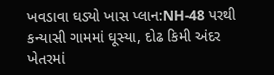ખવડાવા ઘડ્યો ખાસ પ્લાન:NH-48 પરથી કન્યાસી ગામમાં ઘૂસ્યા, દોઢ કિમી અંદર ખેતરમાં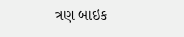ત્રણ બાઇક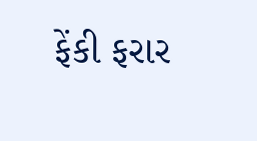ફેંકી ફરાર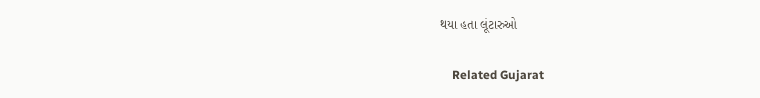થયા હતા લૂંટારુઓ

    Related Gujarat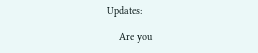Updates:

    Are you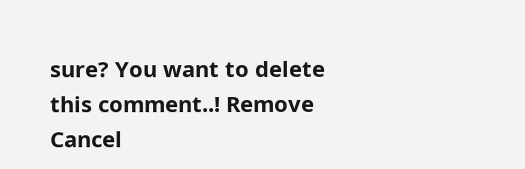sure? You want to delete this comment..! Remove Cancel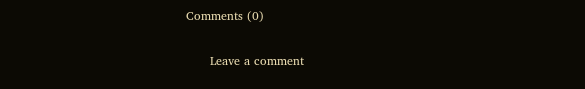Comments (0)

      Leave a comment